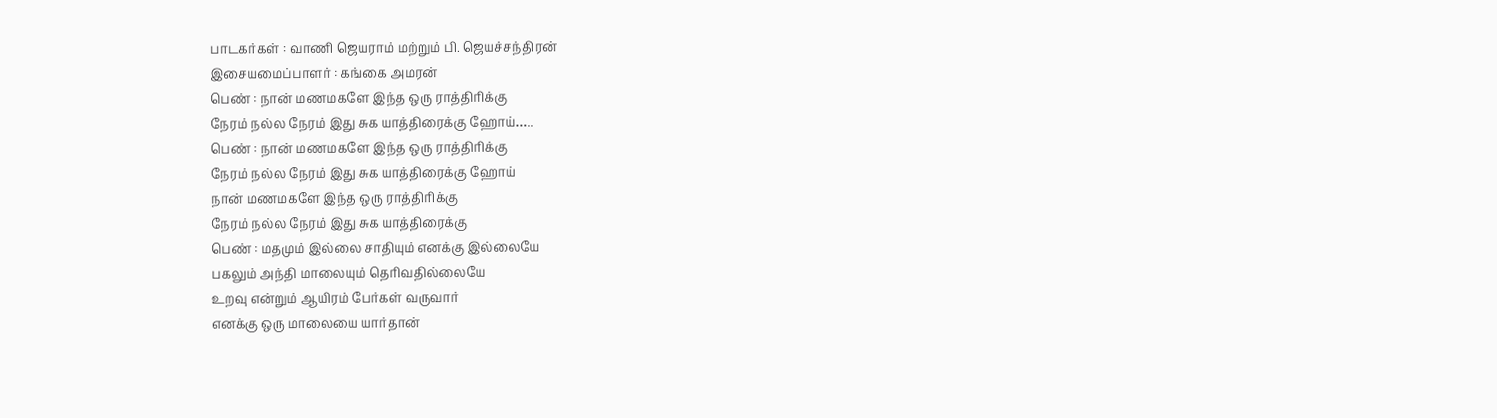பாடகர்கள் : வாணி ஜெயராம் மற்றும் பி. ஜெயச்சந்திரன்
இசையமைப்பாளர் : கங்கை அமரன்
பெண் : நான் மணமகளே இந்த ஒரு ராத்திரிக்கு
நேரம் நல்ல நேரம் இது சுக யாத்திரைக்கு ஹோய்…..
பெண் : நான் மணமகளே இந்த ஒரு ராத்திரிக்கு
நேரம் நல்ல நேரம் இது சுக யாத்திரைக்கு ஹோய்
நான் மணமகளே இந்த ஒரு ராத்திரிக்கு
நேரம் நல்ல நேரம் இது சுக யாத்திரைக்கு
பெண் : மதமும் இல்லை சாதியும் எனக்கு இல்லையே
பகலும் அந்தி மாலையும் தெரிவதில்லையே
உறவு என்றும் ஆயிரம் பேர்கள் வருவார்
எனக்கு ஒரு மாலையை யார்தான்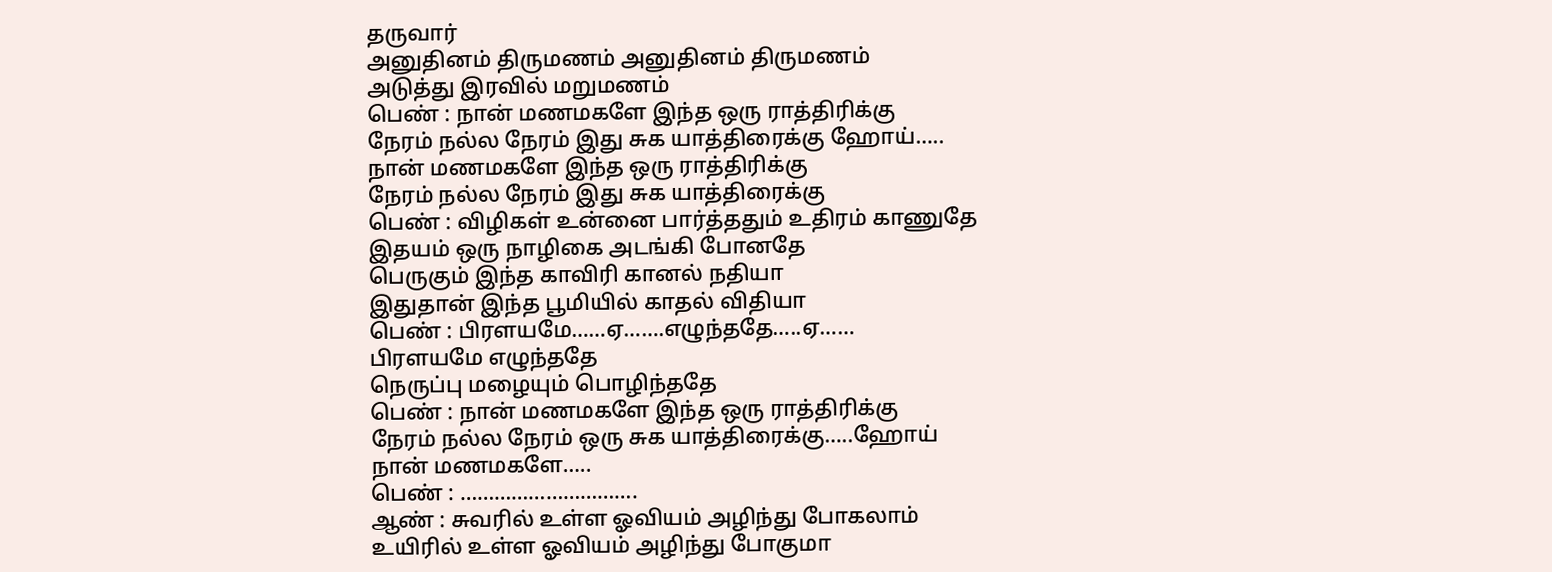தருவார்
அனுதினம் திருமணம் அனுதினம் திருமணம்
அடுத்து இரவில் மறுமணம்
பெண் : நான் மணமகளே இந்த ஒரு ராத்திரிக்கு
நேரம் நல்ல நேரம் இது சுக யாத்திரைக்கு ஹோய்…..
நான் மணமகளே இந்த ஒரு ராத்திரிக்கு
நேரம் நல்ல நேரம் இது சுக யாத்திரைக்கு
பெண் : விழிகள் உன்னை பார்த்ததும் உதிரம் காணுதே
இதயம் ஒரு நாழிகை அடங்கி போனதே
பெருகும் இந்த காவிரி கானல் நதியா
இதுதான் இந்த பூமியில் காதல் விதியா
பெண் : பிரளயமே……ஏ…….எழுந்ததே…..ஏ……
பிரளயமே எழுந்ததே
நெருப்பு மழையும் பொழிந்ததே
பெண் : நான் மணமகளே இந்த ஒரு ராத்திரிக்கு
நேரம் நல்ல நேரம் ஒரு சுக யாத்திரைக்கு…..ஹோய்
நான் மணமகளே…..
பெண் : ………………………….
ஆண் : சுவரில் உள்ள ஓவியம் அழிந்து போகலாம்
உயிரில் உள்ள ஓவியம் அழிந்து போகுமா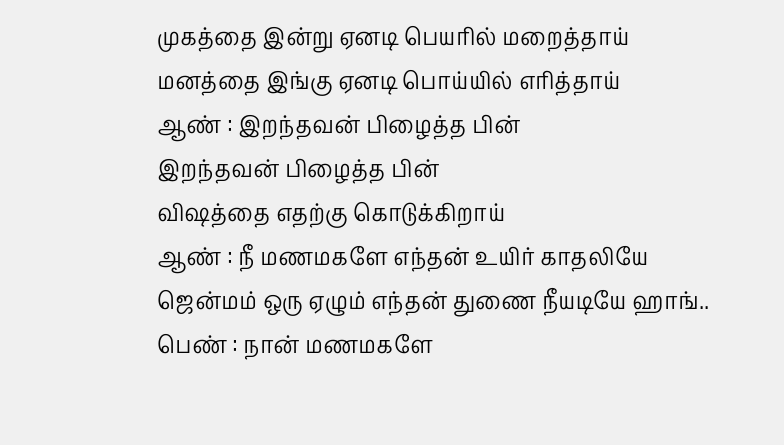முகத்தை இன்று ஏனடி பெயரில் மறைத்தாய்
மனத்தை இங்கு ஏனடி பொய்யில் எரித்தாய்
ஆண் : இறந்தவன் பிழைத்த பின்
இறந்தவன் பிழைத்த பின்
விஷத்தை எதற்கு கொடுக்கிறாய்
ஆண் : நீ மணமகளே எந்தன் உயிர் காதலியே
ஜென்மம் ஒரு ஏழும் எந்தன் துணை நீயடியே ஹாங்..
பெண் : நான் மணமகளே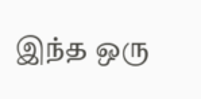இந்த ஒரு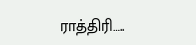ராத்திரி…..